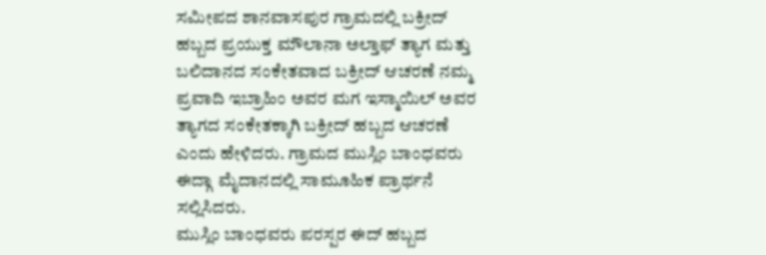ಸಮೀಪದ ಶಾನವಾಸಪುರ ಗ್ರಾಮದಲ್ಲಿ ಬಕ್ರೀದ್ ಹಬ್ಬದ ಪ್ರಯುಕ್ತ ಮೌಲಾನಾ ಅಲ್ತಾಫ್ ತ್ಯಾಗ ಮತ್ತು ಬಲಿದಾನದ ಸಂಕೇತವಾದ ಬಕ್ರೀದ್ ಆಚರಣೆ ನಮ್ಮ ಪ್ರವಾದಿ ಇಬ್ರಾಹಿಂ ಅವರ ಮಗ ಇಸ್ಮಾಯಿಲ್ ಅವರ ತ್ಯಾಗದ ಸಂಕೇತಕ್ಕಾಗಿ ಬಕ್ರೀದ್ ಹಬ್ಬದ ಆಚರಣೆ ಎಂದು ಹೇಳಿದರು. ಗ್ರಾಮದ ಮುಸ್ಲಿಂ ಬಾಂಧವರು ಈದ್ಗಾ ಮೈದಾನದಲ್ಲಿ ಸಾಮೂಹಿಕ ಪ್ರಾರ್ಥನೆ ಸಲ್ಲಿಸಿದರು.
ಮುಸ್ಲಿಂ ಬಾಂಧವರು ಪರಸ್ಪರ ಈದ್ ಹಬ್ಬದ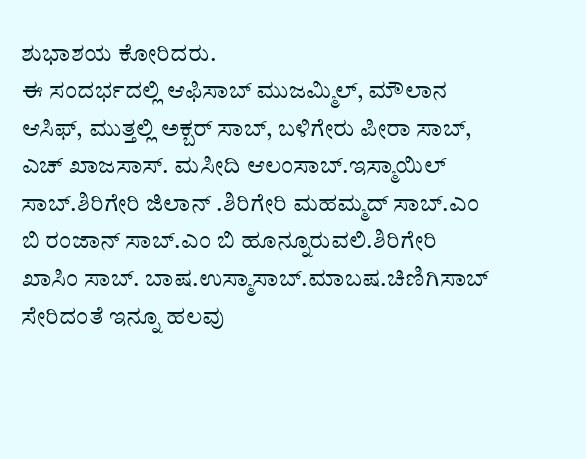ಶುಭಾಶಯ ಕೋರಿದರು.
ಈ ಸಂದರ್ಭದಲ್ಲಿ ಆಫಿಸಾಬ್ ಮುಜಮ್ಮಿಲ್, ಮೌಲಾನ ಆಸಿಫ್, ಮುತ್ತಲ್ಲಿ ಅಕ್ಬರ್ ಸಾಬ್, ಬಳಿಗೇರು ಪೀರಾ ಸಾಬ್, ಎಚ್ ಖಾಜಸಾಸ್. ಮಸೀದಿ ಆಲಂಸಾಬ್.ಇಸ್ಮಾಯಿಲ್ ಸಾಬ್.ಶಿರಿಗೇರಿ ಜಿಲಾನ್ .ಶಿರಿಗೇರಿ ಮಹಮ್ಮದ್ ಸಾಬ್.ಎಂ ಬಿ ರಂಜಾನ್ ಸಾಬ್.ಎಂ ಬಿ ಹೂನ್ನೂರುವಲಿ.ಶಿರಿಗೇರಿ ಖಾಸಿಂ ಸಾಬ್. ಬಾಷ.ಉಸ್ಮಾಸಾಬ್.ಮಾಬಷ.ಚಿಣಿಗಿಸಾಬ್ ಸೇರಿದಂತೆ ಇನ್ನೂ ಹಲವು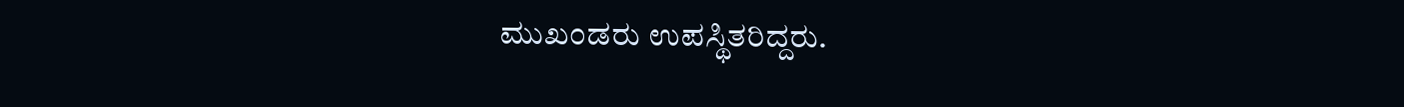ಮುಖಂಡರು ಉಪಸ್ಥಿತರಿದ್ದರು.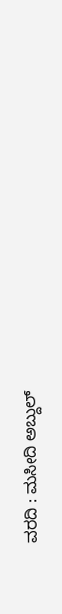ವರದಿ : ಮಸೀದಿ ಅಬ್ದುಲ್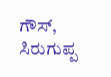ಗೌಸ್, ಸಿರುಗುಪ್ಪ